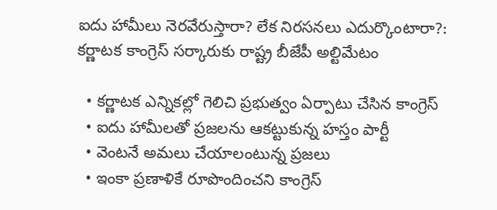ఐదు హామీలు నెరవేరుస్తారా? లేక నిరసనలు ఎదుర్కొంటారా?: కర్ణాటక కాంగ్రెస్ సర్కారుకు రాష్ట్ర బీజేపీ అల్టిమేటం

  • కర్ణాటక ఎన్నికల్లో గెలిచి ప్రభుత్వం ఏర్పాటు చేసిన కాంగ్రెస్
  • ఐదు హామీలతో ప్రజలను ఆకట్టుకున్న హస్తం పార్టీ
  • వెంటనే అమలు చేయాలంటున్న ప్రజలు
  • ఇంకా ప్రణాళికే రూపొందించని కాంగ్రెస్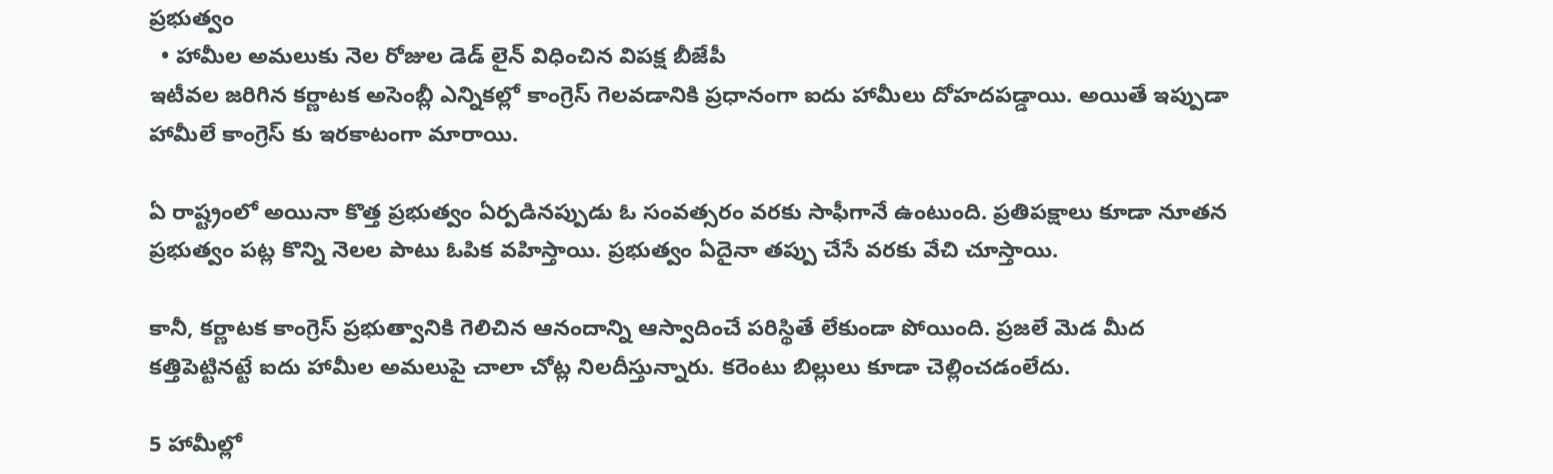ప్రభుత్వం
  • హామీల అమలుకు నెల రోజుల డెడ్ లైన్ విధించిన విపక్ష బీజేపీ
ఇటీవల జరిగిన కర్ణాటక అసెంబ్లీ ఎన్నికల్లో కాంగ్రెస్ గెలవడానికి ప్రధానంగా ఐదు హామీలు దోహదపడ్డాయి. అయితే ఇప్పుడా హామీలే కాంగ్రెస్ కు ఇరకాటంగా మారాయి.

ఏ రాష్ట్రంలో అయినా కొత్త ప్రభుత్వం ఏర్పడినప్పుడు ఓ సంవత్సరం వరకు సాఫీగానే ఉంటుంది. ప్రతిపక్షాలు కూడా నూతన ప్రభుత్వం పట్ల కొన్ని నెలల పాటు ఓపిక వహిస్తాయి. ప్రభుత్వం ఏదైనా తప్పు చేసే వరకు వేచి చూస్తాయి.

కానీ, కర్ణాటక కాంగ్రెస్ ప్రభుత్వానికి గెలిచిన ఆనందాన్ని ఆస్వాదించే పరిస్థితే లేకుండా పోయింది. ప్రజలే మెడ మీద కత్తిపెట్టినట్టే ఐదు హామీల అమలుపై చాలా చోట్ల నిలదీస్తున్నారు. కరెంటు బిల్లులు కూడా చెల్లించడంలేదు.

5 హామీల్లో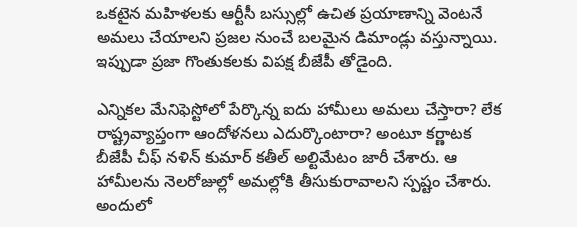ఒకటైన మహిళలకు ఆర్టీసీ బస్సుల్లో ఉచిత ప్రయాణాన్ని వెంటనే అమలు చేయాలని ప్రజల నుంచే బలమైన డిమాండ్లు వస్తున్నాయి. ఇప్పుడా ప్రజా గొంతుకలకు విపక్ష బీజేపీ తోడైంది.

ఎన్నికల మేనిఫెస్టోలో పేర్కొన్న ఐదు హామీలు అమలు చేస్తారా? లేక రాష్ట్రవ్యాప్తంగా ఆందోళనలు ఎదుర్కొంటారా? అంటూ కర్ణాటక బీజేపీ చీఫ్ నళిన్ కుమార్ కతీల్ అల్టిమేటం జారీ చేశారు. ఆ హామీలను నెలరోజుల్లో అమల్లోకి తీసుకురావాలని స్పష్టం చేశారు. అందులో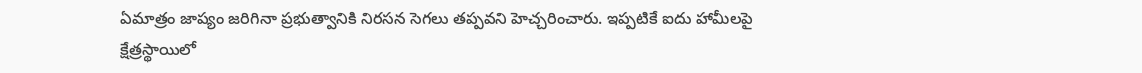ఏమాత్రం జాప్యం జరిగినా ప్రభుత్వానికి నిరసన సెగలు తప్పవని హెచ్చరించారు. ఇప్పటికే ఐదు హామీలపై క్షేత్రస్థాయిలో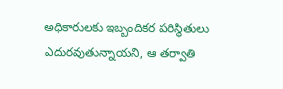అధికారులకు ఇబ్బందికర పరిస్థితులు ఎదురవుతున్నాయని, ఆ తర్వాతి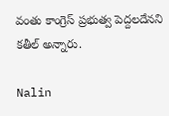వంతు కాంగ్రెస్ ప్రభుత్వ పెద్దలదేనని కతీల్ అన్నారు.

Nalin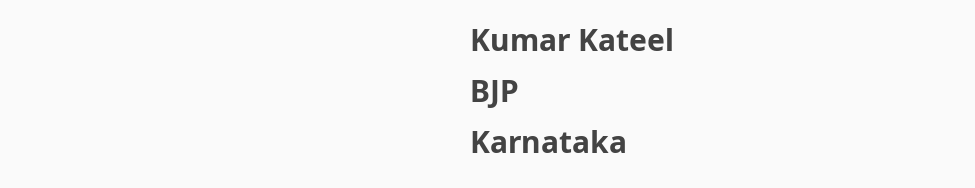Kumar Kateel
BJP
Karnataka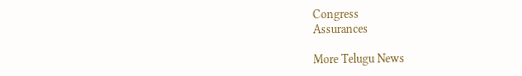Congress
Assurances

More Telugu News